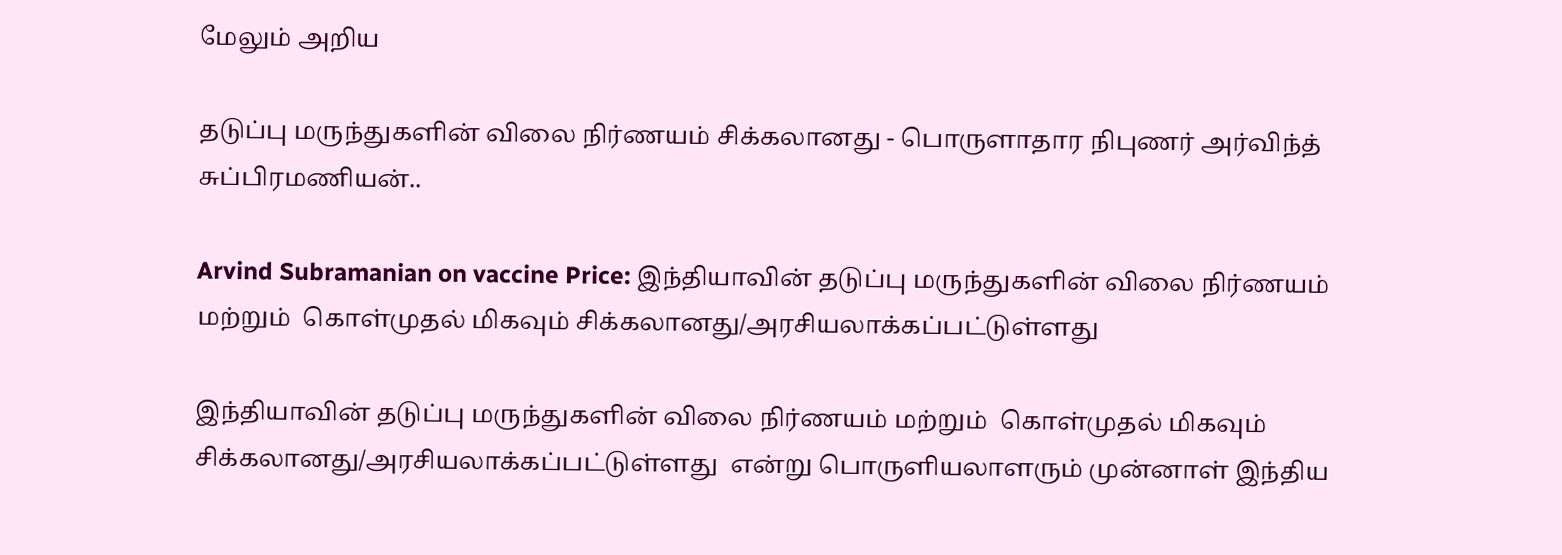மேலும் அறிய

தடுப்பு மருந்துகளின் விலை நிர்ணயம் சிக்கலானது - பொருளாதார நிபுணர் அர்விந்த் சுப்பிரமணியன்..

Arvind Subramanian on vaccine Price: இந்தியாவின் தடுப்பு மருந்துகளின் விலை நிர்ணயம் மற்றும்  கொள்முதல் மிகவும் சிக்கலானது/அரசியலாக்கப்பட்டுள்ளது

இந்தியாவின் தடுப்பு மருந்துகளின் விலை நிர்ணயம் மற்றும்  கொள்முதல் மிகவும் சிக்கலானது/அரசியலாக்கப்பட்டுள்ளது  என்று பொருளியலாளரும் முன்னாள் இந்திய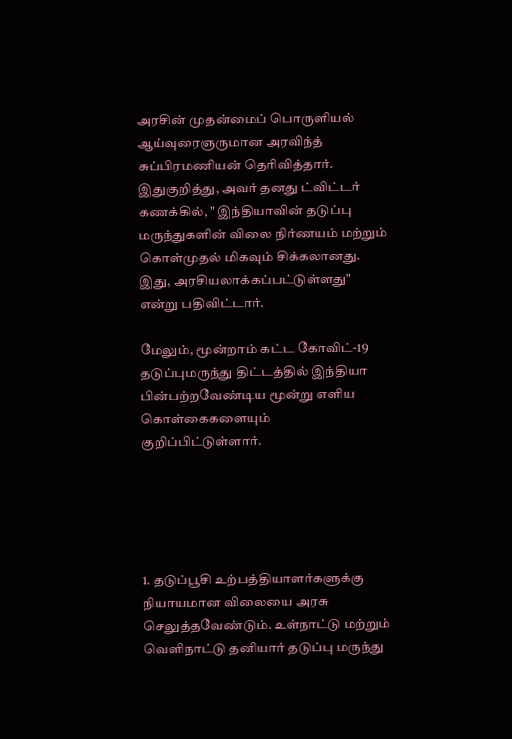அரசின் முதன்மைப் பொருளியல் ஆய்வுரைஞருமான அரவிந்த் சுப்பிரமணியன் தெரிவித்தார். இதுகுறித்து, அவர் தனது ட்விட்டர் கணக்கில், " இந்தியாவின் தடுப்பு மருந்துகளின் விலை நிர்ணயம் மற்றும்  கொள்முதல் மிகவும் சிக்கலானது. இது, அரசியலாக்கப்பட்டுள்ளது" என்று பதிவிட்டார்.

மேலும், மூன்றாம் கட்ட கோவிட்-19 தடுப்புமருந்து திட்டத்தில் இந்தியா  பின்பற்றவேண்டிய மூன்று எளிய கொள்கைகளையும் குறிப்பிட்டுள்ளார்.





1. தடுப்பூசி உற்பத்தியாளர்களுக்கு நியாயமான விலையை அரசு செலுத்தவேண்டும். உள்நாட்டு மற்றும் வெளிநாட்டு தனியார் தடுப்பு மருந்து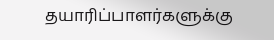தயாரிப்பாளர்களுக்கு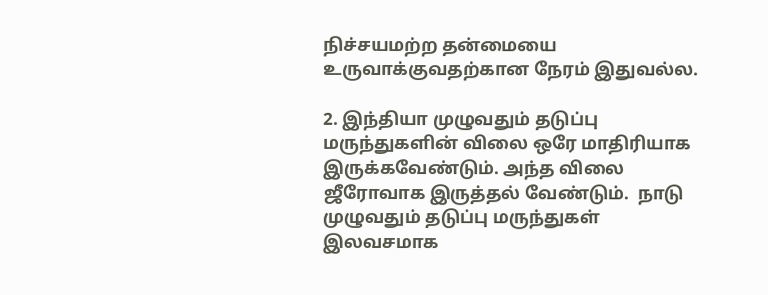நிச்சயமற்ற தன்மையை உருவாக்குவதற்கான நேரம் இதுவல்ல.

2. இந்தியா முழுவதும் தடுப்பு மருந்துகளின் விலை ஒரே மாதிரியாக இருக்கவேண்டும். அந்த விலை ஜீரோவாக இருத்தல் வேண்டும்.  நாடு முழுவதும் தடுப்பு மருந்துகள் இலவசமாக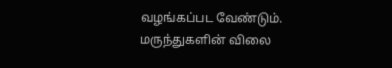வழங்கப்பட வேண்டும். மருந்துகளின் விலை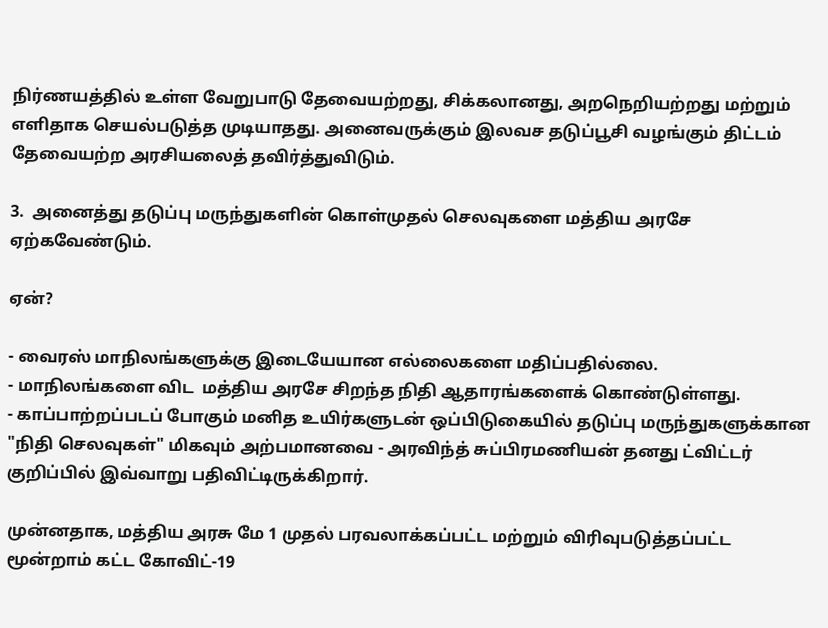நிர்ணயத்தில் உள்ள வேறுபாடு தேவையற்றது, சிக்கலானது, அறநெறியற்றது மற்றும் எளிதாக செயல்படுத்த முடியாதது. அனைவருக்கும் இலவச தடுப்பூசி வழங்கும் திட்டம் தேவையற்ற அரசியலைத் தவிர்த்துவிடும்.

3.  அனைத்து தடுப்பு மருந்துகளின் கொள்முதல் செலவுகளை மத்திய அரசே ஏற்கவேண்டும்.

ஏன்?

- வைரஸ் மாநிலங்களுக்கு இடையேயான எல்லைகளை மதிப்பதில்லை.
- மாநிலங்களை விட  மத்திய அரசே சிறந்த நிதி ஆதாரங்களைக் கொண்டுள்ளது.
- காப்பாற்றப்படப் போகும் மனித உயிர்களுடன் ஒப்பிடுகையில் தடுப்பு மருந்துகளுக்கான "நிதி செலவுகள்" மிகவும் அற்பமானவை - அரவிந்த் சுப்பிரமணியன் தனது ட்விட்டர் குறிப்பில் இவ்வாறு பதிவிட்டிருக்கிறார்.

முன்னதாக, மத்திய அரசு மே 1 முதல் பரவலாக்கப்பட்ட மற்றும் விரிவுபடுத்தப்பட்ட மூன்றாம் கட்ட கோவிட்-19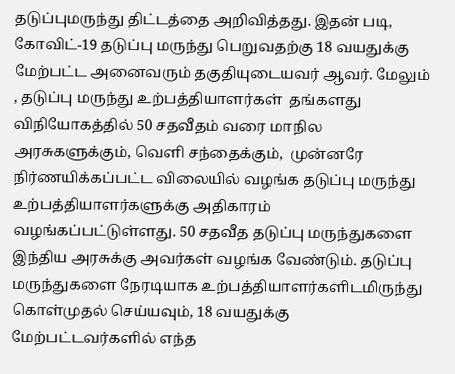தடுப்புமருந்து திட்டத்தை அறிவித்தது. இதன் படி, கோவிட்-19 தடுப்பு மருந்து பெறுவதற்கு 18 வயதுக்கு மேற்பட்ட அனைவரும் தகுதியுடையவர் ஆவர். மேலும் , தடுப்பு மருந்து உற்பத்தியாளர்கள்  தங்களது விநியோகத்தில் 50 சதவீதம் வரை மாநில அரசுகளுக்கும், வெளி சந்தைக்கும்,  முன்னரே நிர்ணயிக்கப்பட்ட விலையில் வழங்க தடுப்பு மருந்து உற்பத்தியாளர்களுக்கு அதிகாரம் வழங்கப்பட்டுள்ளது. 50 சதவீத தடுப்பு மருந்துகளை இந்திய அரசுக்கு அவர்கள் வழங்க வேண்டும். தடுப்பு மருந்துகளை நேரடியாக உற்பத்தியாளர்களிடமிருந்து கொள்முதல் செய்யவும், 18 வயதுக்கு மேற்பட்டவர்களில் எந்த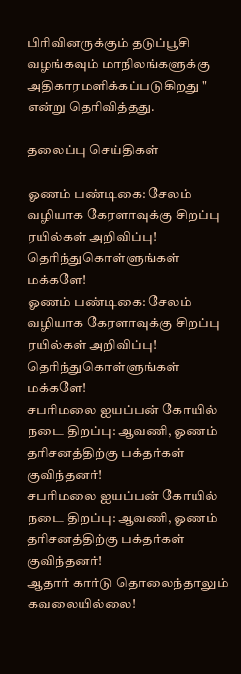பிரிவினருக்கும் தடுப்பூசி வழங்கவும் மாநிலங்களுக்கு அதிகாரமளிக்கப்படுகிறது " என்று தெரிவித்தது.

தலைப்பு செய்திகள்

ஓணம் பண்டிகை: சேலம் வழியாக கேரளாவுக்கு சிறப்பு ரயில்கள் அறிவிப்பு! தெரிந்துகொள்ளுங்கள் மக்களே!
ஓணம் பண்டிகை: சேலம் வழியாக கேரளாவுக்கு சிறப்பு ரயில்கள் அறிவிப்பு! தெரிந்துகொள்ளுங்கள் மக்களே!
சபரிமலை ஐயப்பன் கோயில் நடை திறப்பு: ஆவணி, ஓணம் தரிசனத்திற்கு பக்தர்கள் குவிந்தனர்!
சபரிமலை ஐயப்பன் கோயில் நடை திறப்பு: ஆவணி, ஓணம் தரிசனத்திற்கு பக்தர்கள் குவிந்தனர்!
ஆதார் கார்டு தொலைந்தாலும் கவலையில்லை!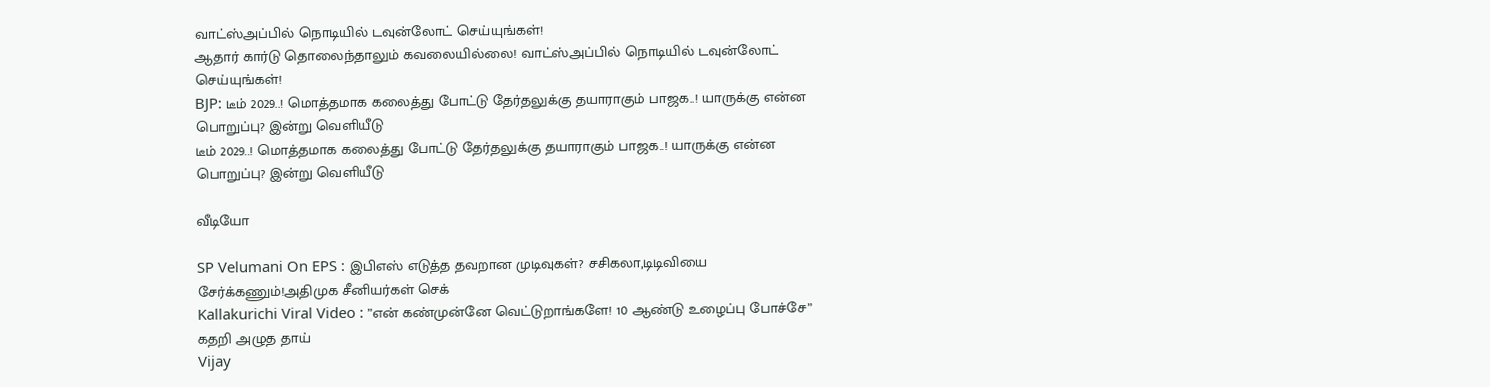வாட்ஸ்அப்பில் நொடியில் டவுன்லோட் செய்யுங்கள்!
ஆதார் கார்டு தொலைந்தாலும் கவலையில்லை! வாட்ஸ்அப்பில் நொடியில் டவுன்லோட் செய்யுங்கள்!
BJP: டீம் 2029..! மொத்தமாக கலைத்து போட்டு தேர்தலுக்கு தயாராகும் பாஜக..! யாருக்கு என்ன பொறுப்பு? இன்று வெளியீடு
டீம் 2029..! மொத்தமாக கலைத்து போட்டு தேர்தலுக்கு தயாராகும் பாஜக..! யாருக்கு என்ன பொறுப்பு? இன்று வெளியீடு

வீடியோ

SP Velumani On EPS : இபிஎஸ் எடுத்த தவறான முடிவுகள்? சசிகலா,டிடிவியை சேர்க்கணும்!அதிமுக சீனியர்கள் செக்
Kallakurichi Viral Video : ”என் கண்முன்னே வெட்டுறாங்களே! 10 ஆண்டு உழைப்பு போச்சே” கதறி அழுத தாய்
Vijay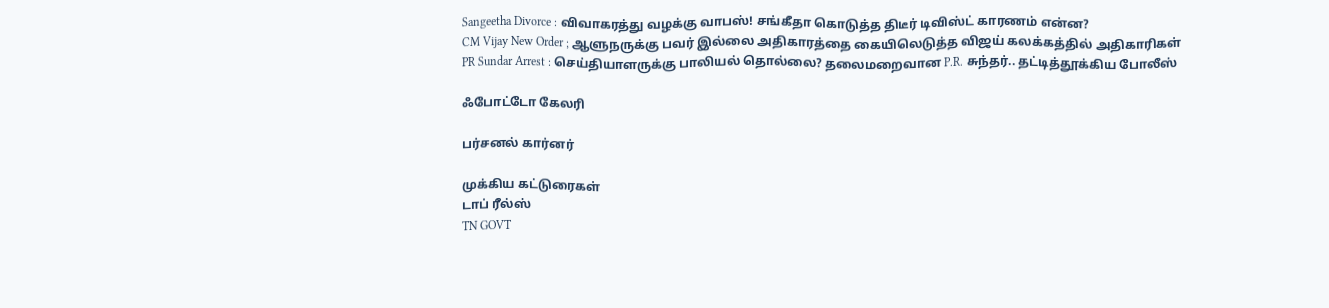Sangeetha Divorce : விவாகரத்து வழக்கு வாபஸ்! சங்கீதா கொடுத்த திடீர் டிவிஸ்ட் காரணம் என்ன?
CM Vijay New Order ; ஆளுநருக்கு பவர் இல்லை அதிகாரத்தை கையிலெடுத்த விஜய் கலக்கத்தில் அதிகாரிகள்
PR Sundar Arrest : செய்தியாளருக்கு பாலியல் தொல்லை? தலைமறைவான P.R. சுந்தர்.. தட்டித்தூக்கிய போலீஸ்

ஃபோட்டோ கேலரி

பர்சனல் கார்னர்

முக்கிய கட்டுரைகள்
டாப் ரீல்ஸ்
TN GOVT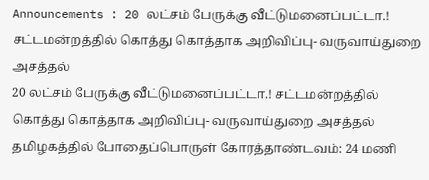Announcements : 20 லட்சம் பேருக்கு வீட்டுமனைப்பட்டா.! சட்டமன்றத்தில் கொத்து கொத்தாக அறிவிப்பு- வருவாய்துறை அசத்தல்
20 லட்சம் பேருக்கு வீட்டுமனைப்பட்டா.! சட்டமன்றத்தில் கொத்து கொத்தாக அறிவிப்பு- வருவாய்துறை அசத்தல்
தமிழகத்தில் போதைப்பொருள் கோரத்தாண்டவம்: 24 மணி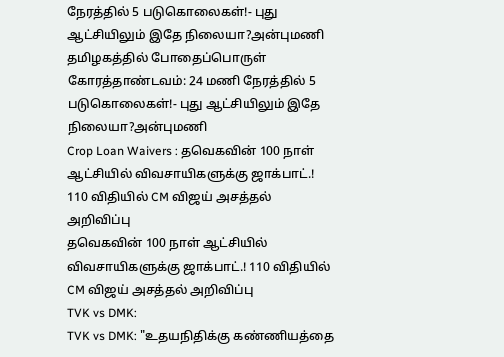நேரத்தில் 5 படுகொலைகள்!- புது ஆட்சியிலும் இதே நிலையா?அன்புமணி
தமிழகத்தில் போதைப்பொருள் கோரத்தாண்டவம்: 24 மணி நேரத்தில் 5 படுகொலைகள்!- புது ஆட்சியிலும் இதே நிலையா?அன்புமணி
Crop Loan Waivers : தவெகவின் 100 நாள் ஆட்சியில் விவசாயிகளுக்கு ஜாக்பாட்.! 110 விதியில் CM விஜய் அசத்தல் அறிவிப்பு
தவெகவின் 100 நாள் ஆட்சியில் விவசாயிகளுக்கு ஜாக்பாட்.! 110 விதியில் CM விஜய் அசத்தல் அறிவிப்பு
TVK vs DMK:
TVK vs DMK: "உதயநிதிக்கு கண்ணியத்தை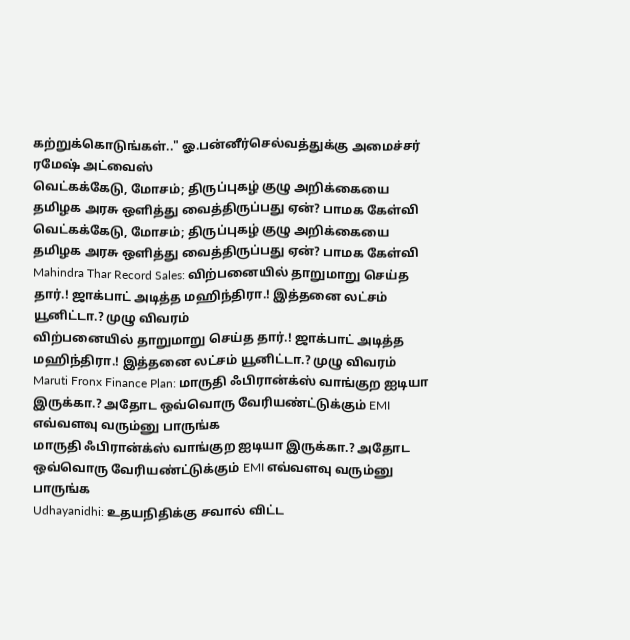கற்றுக்கொடுங்கள்.." ஓ.பன்னீர்செல்வத்துக்கு அமைச்சர் ரமேஷ் அட்வைஸ்
வெட்கக்கேடு, மோசம்; திருப்புகழ் குழு அறிக்கையை தமிழக அரசு ஒளித்து வைத்திருப்பது ஏன்? பாமக கேள்வி
வெட்கக்கேடு, மோசம்; திருப்புகழ் குழு அறிக்கையை தமிழக அரசு ஒளித்து வைத்திருப்பது ஏன்? பாமக கேள்வி
Mahindra Thar Record Sales: விற்பனையில் தாறுமாறு செய்த தார்.! ஜாக்பாட் அடித்த மஹிந்திரா.! இத்தனை லட்சம் யூனிட்டா.? முழு விவரம்
விற்பனையில் தாறுமாறு செய்த தார்.! ஜாக்பாட் அடித்த மஹிந்திரா.! இத்தனை லட்சம் யூனிட்டா.? முழு விவரம்
Maruti Fronx Finance Plan: மாருதி ஃபிரான்க்ஸ் வாங்குற ஐடியா இருக்கா.? அதோட ஒவ்வொரு வேரியண்ட்டுக்கும் EMI எவ்வளவு வரும்னு பாருங்க
மாருதி ஃபிரான்க்ஸ் வாங்குற ஐடியா இருக்கா.? அதோட ஒவ்வொரு வேரியண்ட்டுக்கும் EMI எவ்வளவு வரும்னு பாருங்க
Udhayanidhi: உதயநிதிக்கு சவால் விட்ட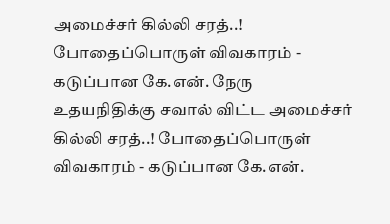அமைச்சர் கில்லி சரத்..! போதைப்பொருள் விவகாரம் - கடுப்பான கே.என். நேரு
உதயநிதிக்கு சவால் விட்ட அமைச்சர் கில்லி சரத்..! போதைப்பொருள் விவகாரம் - கடுப்பான கே.என்.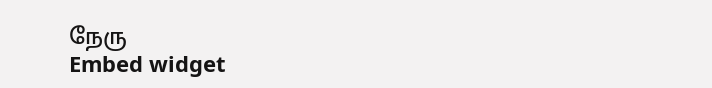நேரு
Embed widget